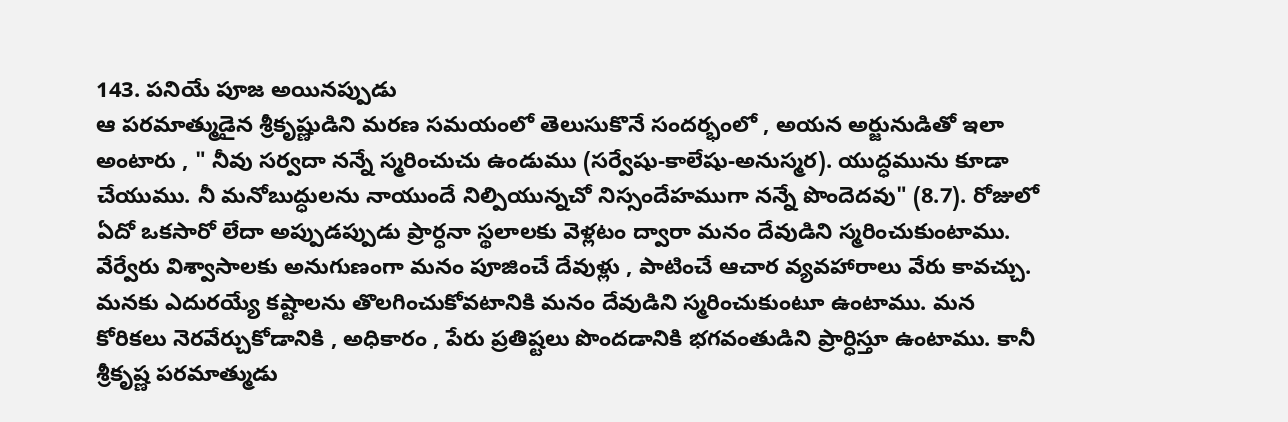143. పనియే పూజ అయినప్పుడు
ఆ పరమాత్ముడైన శ్రీకృష్ణుడిని మరణ సమయంలో తెలుసుకొనే సందర్భంలో , అయన అర్జునుడితో ఇలా అంటారు , " నీవు సర్వదా నన్నే స్మరించుచు ఉండుము (సర్వేషు-కాలేషు-అనుస్మర). యుద్ధమును కూడా చేయుము. నీ మనోబుద్ధులను నాయుందే నిల్పియున్నచో నిస్సందేహముగా నన్నే పొందెదవు" (8.7). రోజులో ఏదో ఒకసారో లేదా అప్పుడప్పుడు ప్రార్ధనా స్థలాలకు వెళ్లటం ద్వారా మనం దేవుడిని స్మరించుకుంటాము. వేర్వేరు విశ్వాసాలకు అనుగుణంగా మనం పూజించే దేవుళ్లు , పాటించే ఆచార వ్యవహారాలు వేరు కావచ్చు. మనకు ఎదురయ్యే కష్టాలను తొలగించుకోవటానికి మనం దేవుడిని స్మరించుకుంటూ ఉంటాము. మన కోరికలు నెరవేర్చుకోడానికి , అధికారం , పేరు ప్రతిష్టలు పొందడానికి భగవంతుడిని ప్రార్ధిస్తూ ఉంటాము. కానీ శ్రీకృష్ణ పరమాత్ముడు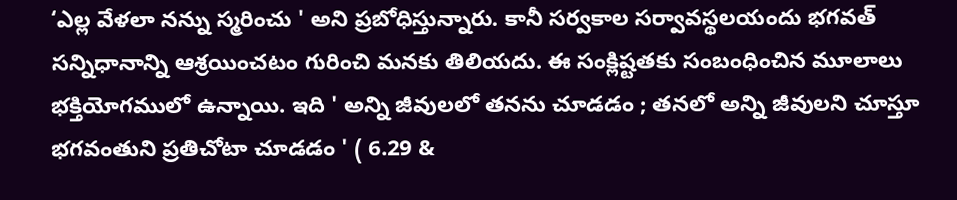‘ఎల్ల వేళలా నన్ను స్మరించు ' అని ప్రబోధిస్తున్నారు. కానీ సర్వకాల సర్వావస్థలయందు భగవత్ సన్నిధానాన్ని ఆశ్రయించటం గురించి మనకు తిలియదు. ఈ సంక్లిష్టతకు సంబంధించిన మూలాలు భక్తియోగములో ఉన్నాయి. ఇది ' అన్ని జీవులలో తనను చూడడం ; తనలో అన్ని జీవులని చూస్తూ భగవంతుని ప్రతిచోటా చూడడం ' ( 6.29 &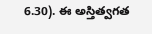6.30). ఈ అస్తిత్వగత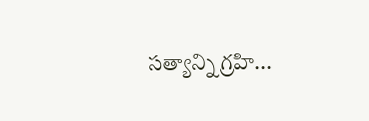సత్యాన్ని గ్రహి...